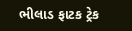ભીલાડ ફાટક ટ્રેક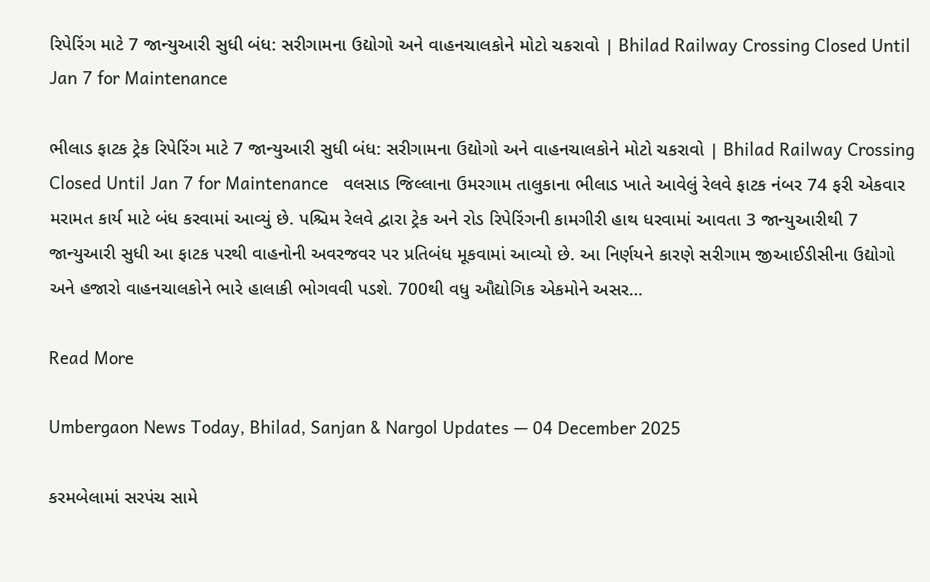રિપેરિંગ માટે 7 જાન્યુઆરી સુધી બંધ: સરીગામના ઉદ્યોગો અને વાહનચાલકોને મોટો ચકરાવો | Bhilad Railway Crossing Closed Until Jan 7 for Maintenance

ભીલાડ ફાટક ટ્રેક રિપેરિંગ માટે 7 જાન્યુઆરી સુધી બંધ: સરીગામના ઉદ્યોગો અને વાહનચાલકોને મોટો ચકરાવો | Bhilad Railway Crossing Closed Until Jan 7 for Maintenance   વલસાડ જિલ્લાના ઉમરગામ તાલુકાના ભીલાડ ખાતે આવેલું રેલવે ફાટક નંબર 74 ફરી એકવાર મરામત કાર્ય માટે બંધ કરવામાં આવ્યું છે. પશ્ચિમ રેલવે દ્વારા ટ્રેક અને રોડ રિપેરિંગની કામગીરી હાથ ધરવામાં આવતા 3 જાન્યુઆરીથી 7 જાન્યુઆરી સુધી આ ફાટક પરથી વાહનોની અવરજવર પર પ્રતિબંધ મૂકવામાં આવ્યો છે. આ નિર્ણયને કારણે સરીગામ જીઆઈડીસીના ઉદ્યોગો અને હજારો વાહનચાલકોને ભારે હાલાકી ભોગવવી પડશે. 700થી વધુ ઔદ્યોગિક એકમોને અસર…

Read More

Umbergaon News Today, Bhilad, Sanjan & Nargol Updates — 04 December 2025

કરમબેલામાં સરપંચ સામે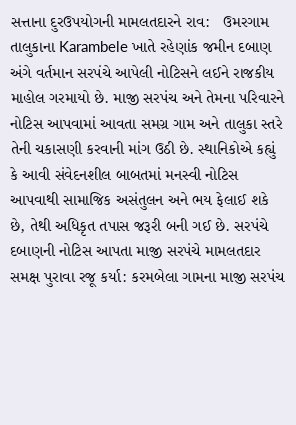સત્તાના દુરઉપયોગની મામલતદારને રાવ:   ઉમરગામ તાલુકાના Karambele ખાતે રહેણાંક જમીન દબાણ અંગે વર્તમાન સરપંચે આપેલી નોટિસને લઈને રાજકીય માહોલ ગરમાયો છે. માજી સરપંચ અને તેમના પરિવારને નોટિસ આપવામાં આવતા સમગ્ર ગામ અને તાલુકા સ્તરે તેની ચકાસણી કરવાની માંગ ઉઠી છે. સ્થાનિકોએ કહ્યું કે આવી સંવેદનશીલ બાબતમાં મનસ્વી નોટિસ આપવાથી સામાજિક અસંતુલન અને ભય ફેલાઈ શકે છે, તેથી અધિકૃત તપાસ જરૂરી બની ગઈ છે. સરપંચે દબાણની નોટિસ આપતા માજી સરપંચે મામલતદાર સમક્ષ પુરાવા રજૂ કર્યા: કરમબેલા ગામના માજી સરપંચ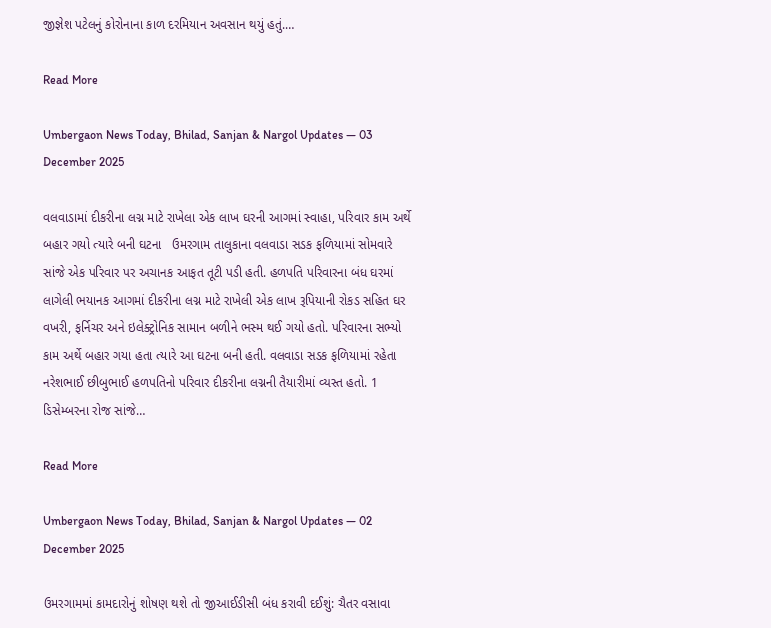જીજ્ઞેશ પટેલનું કોરોનાના કાળ દરમિયાન અવસાન થયું હતું.…

Read More

Umbergaon News Today, Bhilad, Sanjan & Nargol Updates — 03 December 2025

વલવાડામાં દીકરીના લગ્ન માટે રાખેલા એક લાખ ઘરની આગમાં સ્વાહા, પરિવાર કામ અર્થે બહાર ગયો ત્યારે બની ઘટના   ઉમરગામ તાલુકાના વલવાડા સડક ફળિયામાં સોમવારે સાંજે એક પરિવાર પર અચાનક આફત તૂટી પડી હતી. હળપતિ પરિવારના બંધ ઘરમાં લાગેલી ભયાનક આગમાં દીકરીના લગ્ન માટે રાખેલી એક લાખ રૂપિયાની રોકડ સહિત ઘર વખરી, ફર્નિચર અને ઇલેક્ટ્રોનિક સામાન બળીને ભસ્મ થઈ ગયો હતો. પરિવારના સભ્યો કામ અર્થે બહાર ગયા હતા ત્યારે આ ઘટના બની હતી. વલવાડા સડક ફળિયામાં રહેતા નરેશભાઈ છીબુભાઈ હળપતિનો પરિવાર દીકરીના લગ્નની તૈયારીમાં વ્યસ્ત હતો. 1 ડિસેમ્બરના રોજ સાંજે…

Read More

Umbergaon News Today, Bhilad, Sanjan & Nargol Updates — 02 December 2025

ઉમરગામમાં કામદારોનું શોષણ થશે તો જીઆઈડીસી બંધ કરાવી દઈશું: ચૈતર વસાવા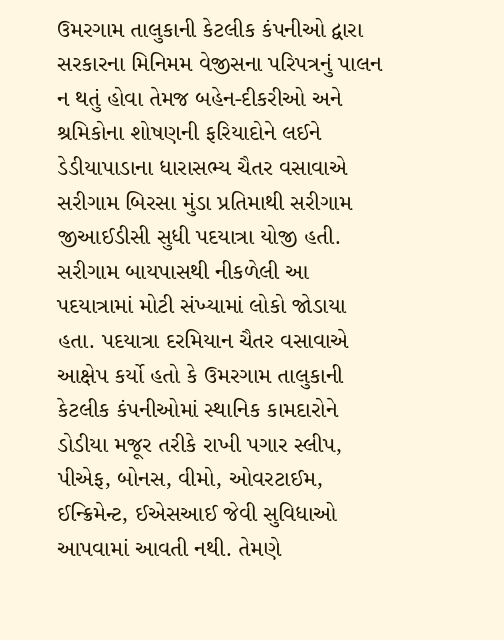ઉમરગામ તાલુકાની કેટલીક કંપનીઓ દ્વારા સરકારના મિનિમમ વેજીસના પરિપત્રનું પાલન ન થતું હોવા તેમજ બહેન-દીકરીઓ અને શ્રમિકોના શોષણની ફરિયાદોને લઈને ડેડીયાપાડાના ધારાસભ્ય ચૈતર વસાવાએ સરીગામ બિરસા મુંડા પ્રતિમાથી સરીગામ જીઆઈડીસી સુધી પદયાત્રા યોજી હતી. સરીગામ બાયપાસથી નીકળેલી આ પદયાત્રામાં મોટી સંખ્યામાં લોકો જોડાયા હતા. પદયાત્રા દરમિયાન ચૈતર વસાવાએ આક્ષેપ કર્યો હતો કે ઉમરગામ તાલુકાની કેટલીક કંપનીઓમાં સ્થાનિક કામદારોને ડોડીયા મજૂર તરીકે રાખી પગાર સ્લીપ, પીએફ, બોનસ, વીમો, ઓવરટાઈમ, ઈન્ક્રિમેન્ટ, ઈએસઆઈ જેવી સુવિધાઓ આપવામાં આવતી નથી. તેમણે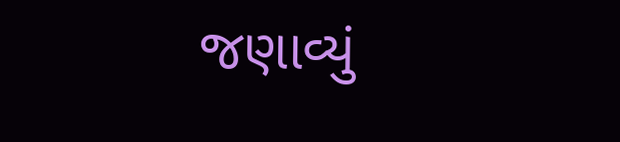જણાવ્યું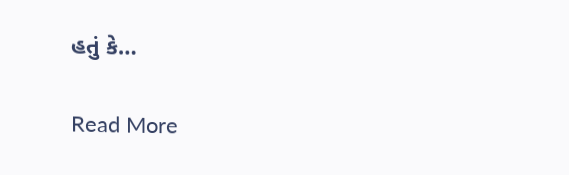હતું કે…

Read More